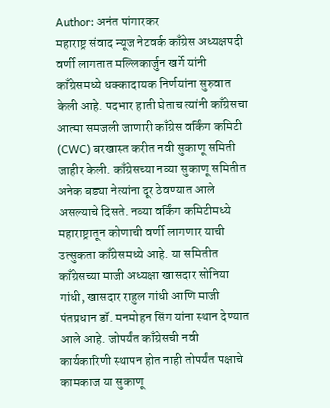Author: अनंत पांगारकर
महाराष्ट्र संवाद न्यूज नेटवर्क काँग्रेस अध्यक्षपदी वर्णी लागतात मल्लिकार्जुन खर्गे यांनी काँग्रेसमध्ये धक्कादायक निर्णयांना सुरुवात केली आहे. पदभार हाती घेताच त्यांनी काँग्रेसचा आत्मा समजली जाणारी काँग्रेस वर्किंग कमिटी (CWC) बरखास्त करीत नवी सुकाणू समिती जाहीर केली. काँग्रेसच्या नव्या सुकाणू समितीत अनेक बड्या नेत्यांना दूर ठेवण्यात आले असल्याचे दिसते. नव्या वर्किंग कमिटीमध्ये महाराष्ट्रातून कोणाची वर्णी लागणार याची उत्सुकता काँग्रेसमध्ये आहे. या समितीत काँग्रेसच्या माजी अध्यक्षा खासदार सोनिया गांधी, खासदार राहुल गांधी आणि माजी पंतप्रधान डॉ. मनमोहन सिंग यांना स्थान देण्यात आले आहे. जोपर्यंत काँग्रेसची नवी कार्यकारिणी स्थापन होत नाही तोपर्यंत पक्षाचे कामकाज या सुकाणू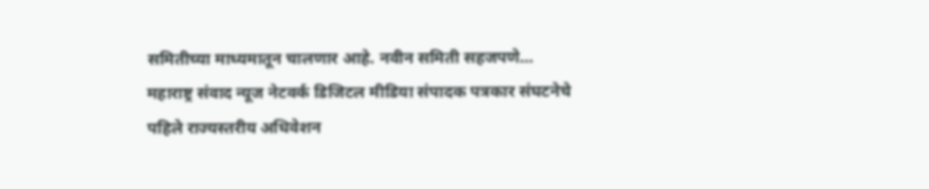समितीच्या माध्यमातून चालणार आहे. नवीन समिती सहजपणे…
महाराष्ट्र संवाद न्यूज नेटवर्क डिजिटल मीडिया संपादक पत्रकार संघटनेचे पहिले राज्यस्तरीय अधिवेशन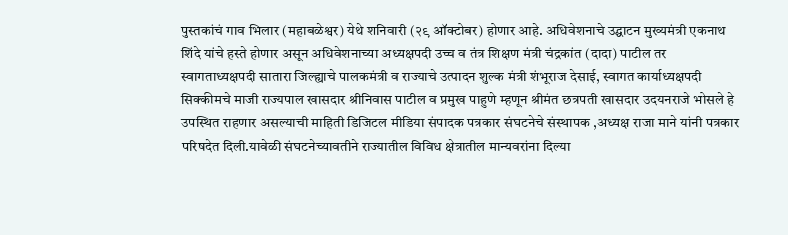पुस्तकांचं गाव भिलार (महाबळेश्वर) येथे शनिवारी (२९ ऑक्टोबर) होणार आहे. अधिवेशनाचे उद्घाटन मुख्यमंत्री एकनाथ शिंदे यांचे हस्ते होणार असून अधिवेशनाच्या अध्यक्षपदी उच्च व तंत्र शिक्षण मंत्री चंद्रकांत (दादा) पाटील तर स्वागताध्यक्षपदी सातारा जिल्ह्याचे पालकमंत्री व राज्याचे उत्पादन शुल्क मंत्री शंभूराज देसाई, स्वागत कार्याध्यक्षपदी सिक्कीमचे माजी राज्यपाल खासदार श्रीनिवास पाटील व प्रमुख पाहुणे म्हणून श्रीमंत छत्रपती खासदार उदयनराजे भोसले हे उपस्थित राहणार असल्याची माहिती डिजिटल मीडिया संपादक पत्रकार संघटनेचे संस्थापक ,अध्यक्ष राजा माने यांनी पत्रकार परिषदेत दिली.यावेळी संघटनेच्यावतीने राज्यातील विविध क्षेत्रातील मान्यवरांना दिल्या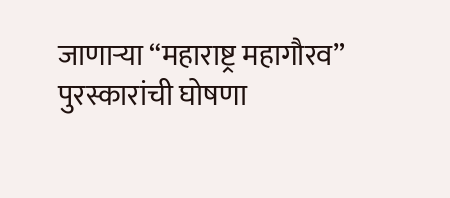जाणाऱ्या “महाराष्ट्र महागौरव” पुरस्कारांची घोषणा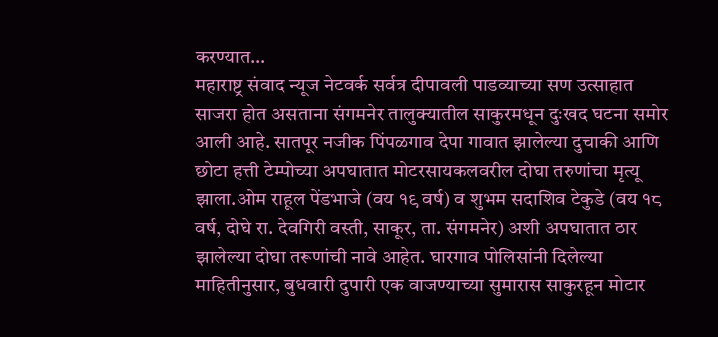करण्यात…
महाराष्ट्र संवाद न्यूज नेटवर्क सर्वत्र दीपावली पाडव्याच्या सण उत्साहात साजरा होत असताना संगमनेर तालुक्यातील साकुरमधून दुःखद घटना समोर आली आहे. सातपूर नजीक पिंपळगाव देपा गावात झालेल्या दुचाकी आणि छोटा हत्ती टेम्पोच्या अपघातात मोटरसायकलवरील दोघा तरुणांचा मृत्यू झाला.ओम राहूल पेंडभाजे (वय १९ वर्ष) व शुभम सदाशिव टेकुडे (वय १८ वर्ष, दोघे रा. देवगिरी वस्ती, साकूर, ता. संगमनेर) अशी अपघातात ठार झालेल्या दोघा तरूणांची नावे आहेत. घारगाव पोलिसांनी दिलेल्या माहितीनुसार, बुधवारी दुपारी एक वाजण्याच्या सुमारास साकुरहून मोटार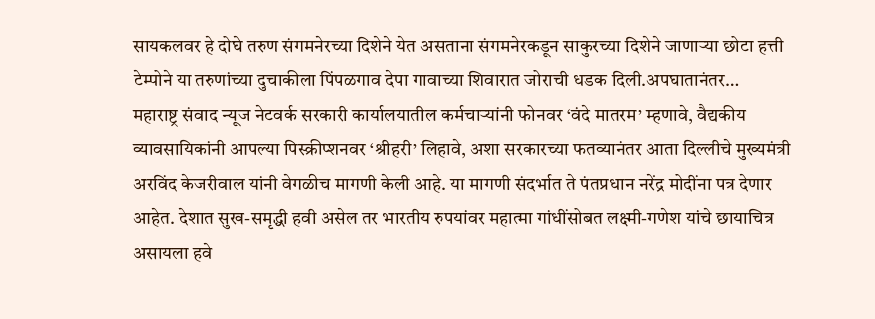सायकलवर हे दोघे तरुण संगमनेरच्या दिशेने येत असताना संगमनेरकडून साकुरच्या दिशेने जाणाऱ्या छोटा हत्ती टेम्पोने या तरुणांच्या दुचाकीला पिंपळगाव देपा गावाच्या शिवारात जोराची धडक दिली.अपघातानंतर…
महाराष्ट्र संवाद न्यूज नेटवर्क सरकारी कार्यालयातील कर्मचाऱ्यांनी फोनवर ‘वंदे मातरम’ म्हणावे, वैद्यकीय व्यावसायिकांनी आपल्या पिस्क्रीप्शनवर ‘श्रीहरी’ लिहावे, अशा सरकारच्या फतव्यानंतर आता दिल्लीचे मुख्यमंत्री अरविंद केजरीवाल यांनी वेगळीच मागणी केली आहे. या मागणी संदर्भात ते पंतप्रधान नरेंद्र मोदींना पत्र देणार आहेत. देशात सुख-समृद्धी हवी असेल तर भारतीय रुपयांवर महात्मा गांधींसोबत लक्ष्मी-गणेश यांचे छायाचित्र असायला हवे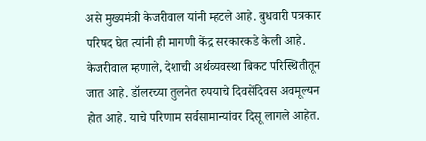असे मुख्यमंत्री केजरीवाल यांनी म्हटले आहे. बुधवारी पत्रकार परिषद घेत त्यांनी ही मागणी केंद्र सरकारकडे केली आहे. केजरीवाल म्हणाले, देशाची अर्थव्यवस्था बिकट परिस्थितीतून जात आहे. डॉलरच्या तुलनेत रुपयाचे दिवसेंदिवस अवमूल्यन होत आहे. याचे परिणाम सर्वसामान्यांवर दिसू लागले आहेत.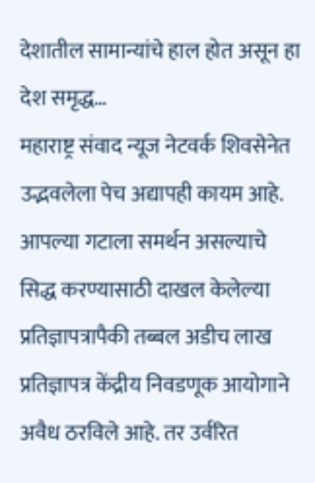देशातील सामान्यांचे हाल होत असून हा देश समृद्ध…
महाराष्ट्र संवाद न्यूज नेटवर्क शिवसेनेत उद्भवलेला पेच अद्यापही कायम आहे. आपल्या गटाला समर्थन असल्याचे सिद्ध करण्यासाठी दाखल केलेल्या प्रतिज्ञापत्रापैकी तब्बल अडीच लाख प्रतिज्ञापत्र केंद्रीय निवडणूक आयोगाने अवैध ठरविले आहे. तर उर्वरित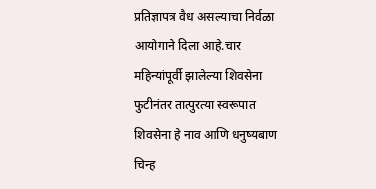प्रतिज्ञापत्र वैध असल्याचा निर्वळा आयोगाने दिला आहे.चार महिन्यांपूर्वी झालेल्या शिवसेना फुटीनंतर तात्पुरत्या स्वरूपात शिवसेना हे नाव आणि धनुष्यबाण चिन्ह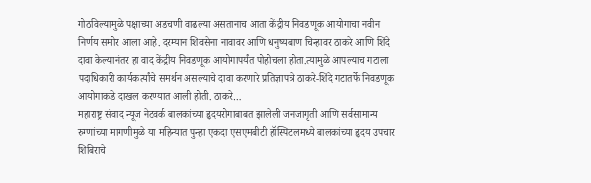गोठविल्यामुळे पक्षाच्या अडचणी वाढल्या असतानाच आता केंद्रीय निवडणूक आयोगाचा नवीन निर्णय समोर आला आहे. दरम्यान शिवसेना नावावर आणि धनुष्यबाण चिन्हावर ठाकरे आणि शिंदे दावा केल्यानंतर हा वाद केंद्रीय निवडणूक आयोगापर्यंत पोहोचला होता.त्यामुळे आपल्याच गटाला पदाधिकारी कार्यकर्त्यांचे समर्थन असल्याचे दावा करणारे प्रतिज्ञापत्रे ठाकरे-शिंदे गटातर्फे निवडणूक आयोगाकडे दाखल करण्यात आली होती. ठाकरे…
महाराष्ट्र संवाद न्यूज नेटवर्क बालकांच्या हृदयरोगाबाबत झालेली जनजागृती आणि सर्वसामान्य रुग्णांच्या मागणीमुळे या महिन्यात पुन्हा एकदा एसएमबीटी हॉस्पिटलमध्ये बालकांच्या हृदय उपचार शिबिराचे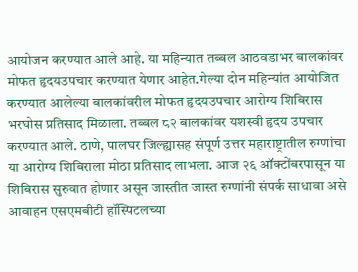आयोजन करण्यात आले आहे. या महिन्यात तब्बल आठवडाभर बालकांवर मोफत हृदयउपचार करण्यात येणार आहेत.गेल्या दोन महिन्यांत आयोजित करण्यात आलेल्या बालकांवरील मोफत हृदयउपचार आरोग्य शिबिरास भरघोस प्रतिसाद मिळाला. तब्बल ८२ बालकांवर यशस्वी हृदय उपचार करण्यात आले. ठाणे, पालघर जिल्ह्यासह संपूर्ण उत्तर महाराष्ट्रातील रुग्णांचा या आरोग्य शिबिराला मोठा प्रतिसाद लाभला. आज २६ ऑक्टोंबरपासून या शिबिरास सुरुवात होणार असून जास्तीत जास्त रुग्णांनी संपर्क साधावा असे आवाहन एसएमबीटी हॉस्पिटलच्या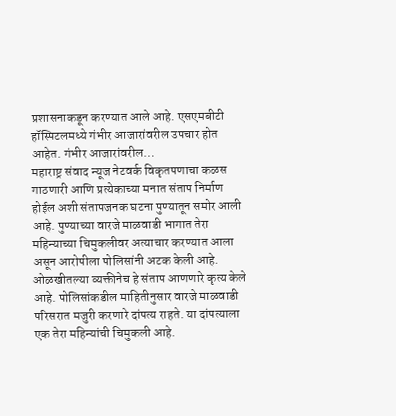प्रशासनाकडून करण्यात आले आहे. एसएमबीटी हॉस्पिटलमध्ये गंभीर आजारांवरील उपचार होत आहेत. गंभीर आजारांवरील…
महाराष्ट्र संवाद न्यूज नेटवर्क विकृतपणाचा कळस गाठणारी आणि प्रत्येकाच्या मनात संताप निर्माण होईल अशी संतापजनक घटना पुण्यातून समोर आली आहे. पुण्याच्या वारजे माळवाडी भागात तेरा महिन्याच्या चिमुकलीवर अत्याचार करण्यात आला असून आरोपीला पोलिसांनी अटक केली आहे. ओळखीतल्या व्यक्तीनेच हे संताप आणणारे कृत्य केले आहे. पोलिसांकडील माहितीनुसार वारजे माळवाडी परिसरात मजुरी करणारे दांपत्य राहते. या दांपत्याला एक तेरा महिन्यांची चिमुकली आहे.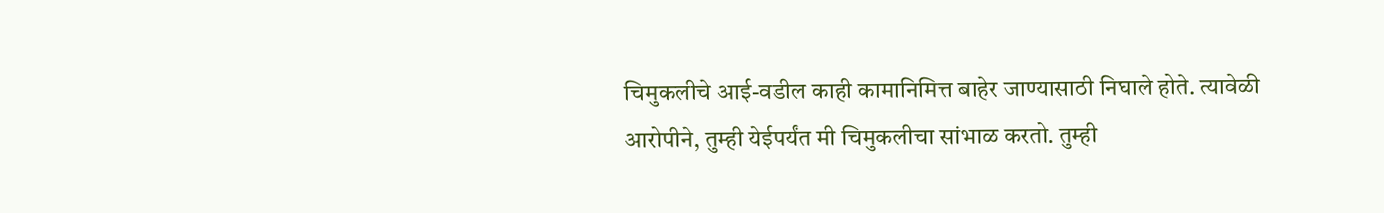चिमुकलीचे आई-वडील काही कामानिमित्त बाहेर जाण्यासाठी निघाले होते. त्यावेळी आरोपीने, तुम्ही येईपर्यंत मी चिमुकलीचा सांभाळ करतो. तुम्ही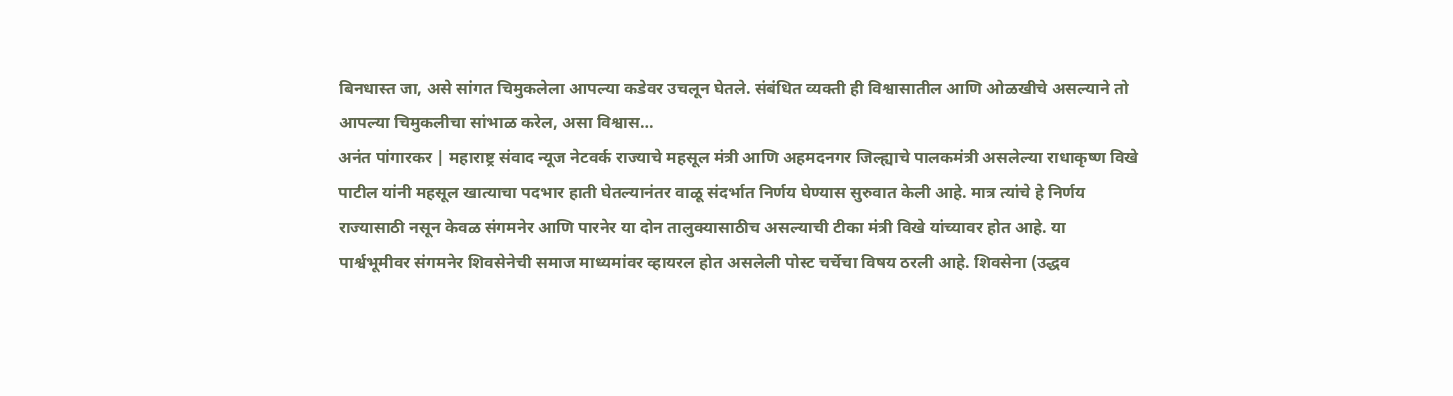बिनधास्त जा, असे सांगत चिमुकलेला आपल्या कडेवर उचलून घेतले. संबंधित व्यक्ती ही विश्वासातील आणि ओळखीचे असल्याने तो आपल्या चिमुकलीचा सांभाळ करेल, असा विश्वास…
अनंत पांगारकर | महाराष्ट्र संवाद न्यूज नेटवर्क राज्याचे महसूल मंत्री आणि अहमदनगर जिल्ह्याचे पालकमंत्री असलेल्या राधाकृष्ण विखे पाटील यांनी महसूल खात्याचा पदभार हाती घेतल्यानंतर वाळू संदर्भात निर्णय घेण्यास सुरुवात केली आहे. मात्र त्यांचे हे निर्णय राज्यासाठी नसून केवळ संगमनेर आणि पारनेर या दोन तालुक्यासाठीच असल्याची टीका मंत्री विखे यांच्यावर होत आहे. या पार्श्वभूमीवर संगमनेर शिवसेनेची समाज माध्यमांवर व्हायरल होत असलेली पोस्ट चर्चेचा विषय ठरली आहे. शिवसेना (उद्धव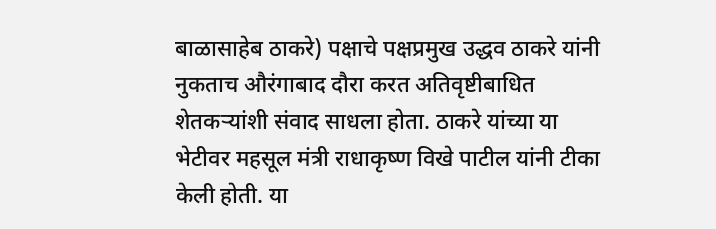बाळासाहेब ठाकरे) पक्षाचे पक्षप्रमुख उद्धव ठाकरे यांनी नुकताच औरंगाबाद दौरा करत अतिवृष्टीबाधित शेतकऱ्यांशी संवाद साधला होता. ठाकरे यांच्या या भेटीवर महसूल मंत्री राधाकृष्ण विखे पाटील यांनी टीका केली होती. या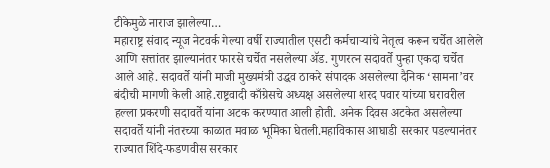टीकेमुळे नाराज झालेल्या…
महाराष्ट्र संवाद न्यूज नेटवर्क गेल्या वर्षी राज्यातील एसटी कर्मचाऱ्यांचे नेतृत्व करून चर्चेत आलेले आणि सत्तांतर झाल्यानंतर फारसे चर्चेत नसलेल्या ॲड. गुणरत्न सदावर्ते पुन्हा एकदा चर्चेत आले आहे. सदावर्ते यांनी माजी मुख्यमंत्री उद्धव ठाकरे संपादक असलेल्या दैनिक ‘सामना’वर बंदीची मागणी केली आहे.राष्ट्रवादी काँग्रेसचे अध्यक्ष असलेल्या शरद पवार यांच्या घरावरील हल्ला प्रकरणी सदावर्ते यांना अटक करण्यात आली होती. अनेक दिवस अटकेत असलेल्या सदावर्ते यांनी नंतरच्या काळात मवाळ भूमिका घेतली.महाविकास आघाडी सरकार पडल्यानंतर राज्यात शिंदे-फडणवीस सरकार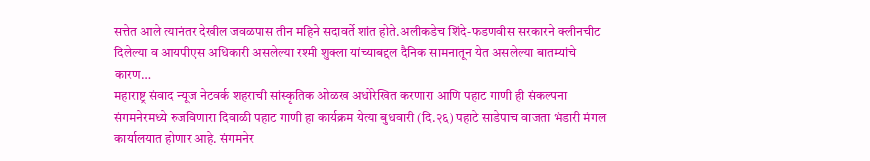सत्तेत आले त्यानंतर देखील जवळपास तीन महिने सदावर्ते शांत होते.अलीकडेच शिंदे-फडणवीस सरकारने क्लीनचीट दिलेल्या व आयपीएस अधिकारी असलेल्या रश्मी शुक्ला यांच्याबद्दल दैनिक सामनातून येत असलेल्या बातम्यांचे कारण…
महाराष्ट्र संवाद न्यूज नेटवर्क शहराची सांस्कृतिक ओळख अधोरेखित करणारा आणि पहाट गाणी ही संकल्पना संगमनेरमध्ये रुजविणारा दिवाळी पहाट गाणी हा कार्यक्रम येत्या बुधवारी (दि.२६) पहाटे साडेपाच वाजता भंडारी मंगल कार्यालयात होणार आहे. संगमनेर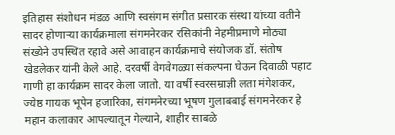इतिहास संशोधन मंडळ आणि स्वसंगम संगीत प्रसारक संस्था यांच्या वतीने सादर होणाऱ्या कार्यक्रमाला संगमनेरकर रसिकांनी नेहमीप्रमाणे मोठ्या संख्येने उपस्थित रहावे असे आवाहन कार्यक्रमाचे संयोजक डॉ. संतोष खेडलेकर यांनी केले आहे. दरवर्षी वेगवेगळ्या संकल्पना घेऊन दिवाळी पहाट गाणी हा कार्यक्रम सादर केला जातो. या वर्षी स्वरसम्राज्ञी लता मंगेशकर, ज्येष्ठ गायक भूपेन हजारिका, संगमनेरच्या भूषण गुलाबबाई संगमनेरकर हे महान कलाकार आपल्यातून गेल्याने, शाहीर साबळे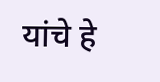यांचे हे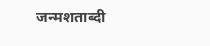जन्मशताब्दी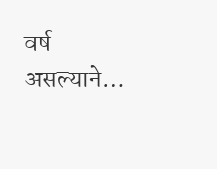वर्ष असल्याने…